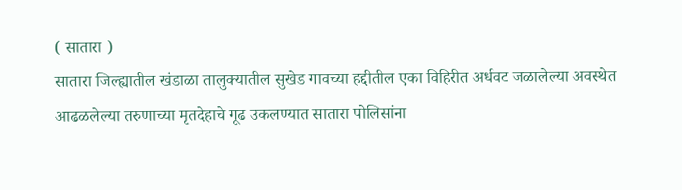( सातारा )
सातारा जिल्ह्यातील खंडाळा तालुक्यातील सुखेड गावच्या हद्दीतील एका विहिरीत अर्धवट जळालेल्या अवस्थेत आढळलेल्या तरुणाच्या मृतदेहाचे गूढ उकलण्यात सातारा पोलिसांना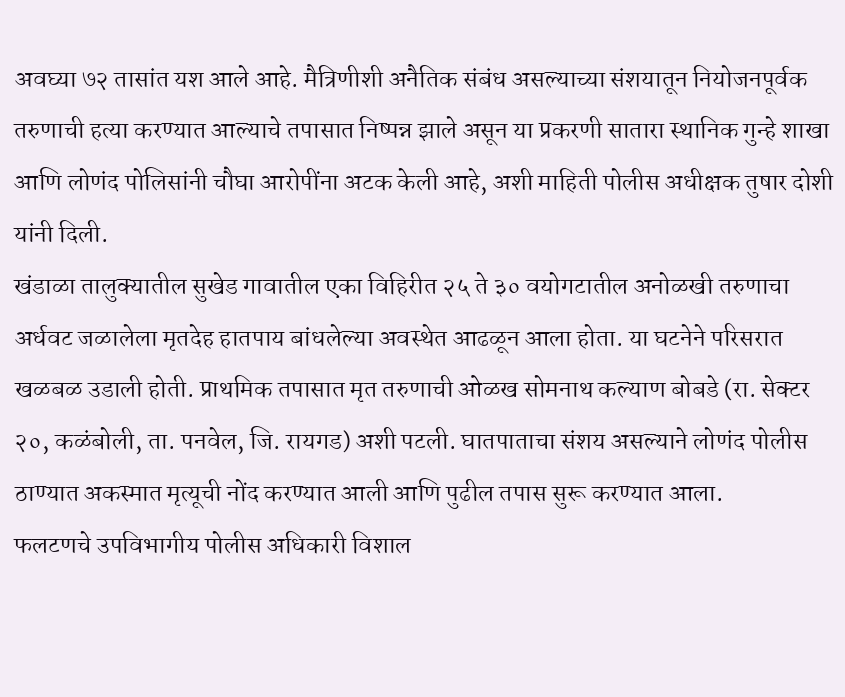अवघ्या ७२ तासांत यश आले आहे. मैत्रिणीशी अनैतिक संबंध असल्याच्या संशयातून नियोजनपूर्वक तरुणाची हत्या करण्यात आल्याचे तपासात निष्पन्न झाले असून या प्रकरणी सातारा स्थानिक गुन्हे शाखा आणि लोणंद पोलिसांनी चौघा आरोपींना अटक केली आहे, अशी माहिती पोलीस अधीक्षक तुषार दोशी यांनी दिली.
खंडाळा तालुक्यातील सुखेड गावातील एका विहिरीत २५ ते ३० वयोगटातील अनोळखी तरुणाचा अर्धवट जळालेला मृतदेह हातपाय बांधलेल्या अवस्थेत आढळून आला होता. या घटनेने परिसरात खळबळ उडाली होती. प्राथमिक तपासात मृत तरुणाची ओळख सोमनाथ कल्याण बोबडे (रा. सेक्टर २०, कळंबोली, ता. पनवेल, जि. रायगड) अशी पटली. घातपाताचा संशय असल्याने लोणंद पोलीस ठाण्यात अकस्मात मृत्यूची नोंद करण्यात आली आणि पुढील तपास सुरू करण्यात आला.
फलटणचे उपविभागीय पोलीस अधिकारी विशाल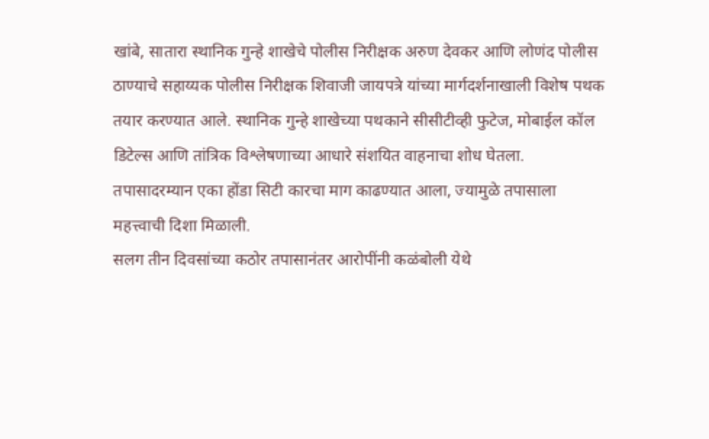खांबे, सातारा स्थानिक गुन्हे शाखेचे पोलीस निरीक्षक अरुण देवकर आणि लोणंद पोलीस ठाण्याचे सहाय्यक पोलीस निरीक्षक शिवाजी जायपत्रे यांच्या मार्गदर्शनाखाली विशेष पथक तयार करण्यात आले. स्थानिक गुन्हे शाखेच्या पथकाने सीसीटीव्ही फुटेज, मोबाईल कॉल डिटेल्स आणि तांत्रिक विश्लेषणाच्या आधारे संशयित वाहनाचा शोध घेतला. तपासादरम्यान एका होंडा सिटी कारचा माग काढण्यात आला, ज्यामुळे तपासाला महत्त्वाची दिशा मिळाली.
सलग तीन दिवसांच्या कठोर तपासानंतर आरोपींनी कळंबोली येथे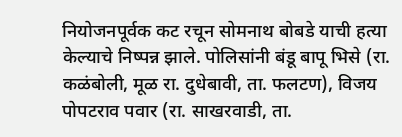नियोजनपूर्वक कट रचून सोमनाथ बोबडे याची हत्या केल्याचे निष्पन्न झाले. पोलिसांनी बंडू बापू भिसे (रा. कळंबोली, मूळ रा. दुधेबावी, ता. फलटण), विजय पोपटराव पवार (रा. साखरवाडी, ता.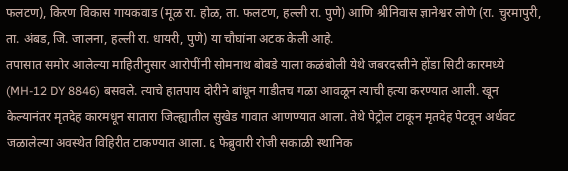फलटण), किरण विकास गायकवाड (मूळ रा. होळ, ता. फलटण, हल्ली रा. पुणे) आणि श्रीनिवास ज्ञानेश्वर लोणे (रा. चुरमापुरी, ता. अंबड, जि. जालना, हल्ली रा. धायरी, पुणे) या चौघांना अटक केली आहे.
तपासात समोर आलेल्या माहितीनुसार आरोपींनी सोमनाथ बोबडे याला कळंबोली येथे जबरदस्तीने होंडा सिटी कारमध्ये (MH-12 DY 8846) बसवले. त्याचे हातपाय दोरीने बांधून गाडीतच गळा आवळून त्याची हत्या करण्यात आली. खून केल्यानंतर मृतदेह कारमधून सातारा जिल्ह्यातील सुखेड गावात आणण्यात आला. तेथे पेट्रोल टाकून मृतदेह पेटवून अर्धवट जळालेल्या अवस्थेत विहिरीत टाकण्यात आला. ६ फेब्रुवारी रोजी सकाळी स्थानिक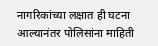नागरिकांच्या लक्षात ही घटना आल्यानंतर पोलिसांना माहिती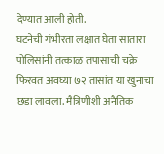देण्यात आली होती.
घटनेची गंभीरता लक्षात घेता सातारा पोलिसांनी तत्काळ तपासाची चक्रे फिरवत अवघ्या ७२ तासांत या खुनाचा छडा लावला. मैत्रिणीशी अनैतिक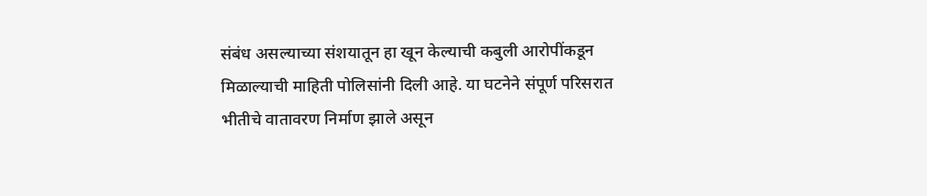संबंध असल्याच्या संशयातून हा खून केल्याची कबुली आरोपींकडून मिळाल्याची माहिती पोलिसांनी दिली आहे. या घटनेने संपूर्ण परिसरात भीतीचे वातावरण निर्माण झाले असून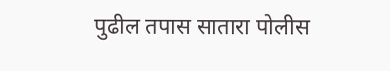पुढील तपास सातारा पोलीस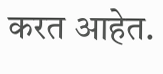करत आहेत.